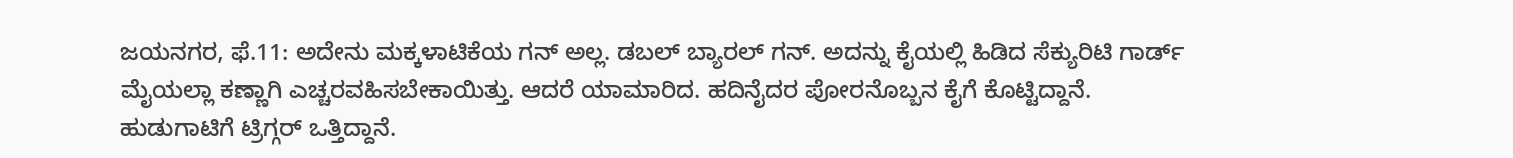ಜಯನಗರ, ಫೆ.11: ಅದೇನು ಮಕ್ಕಳಾಟಿಕೆಯ ಗನ್ ಅಲ್ಲ. ಡಬಲ್ ಬ್ಯಾರಲ್ ಗನ್. ಅದನ್ನು ಕೈಯಲ್ಲಿ ಹಿಡಿದ ಸೆಕ್ಯುರಿಟಿ ಗಾರ್ಡ್ ಮೈಯಲ್ಲಾ ಕಣ್ಣಾಗಿ ಎಚ್ಚರವಹಿಸಬೇಕಾಯಿತ್ತು. ಆದರೆ ಯಾಮಾರಿದ. ಹದಿನೈದರ ಪೋರನೊಬ್ಬನ ಕೈಗೆ ಕೊಟ್ಟಿದ್ದಾನೆ. ಹುಡುಗಾಟಿಗೆ ಟ್ರಿಗ್ಗರ್ ಒತ್ತಿದ್ದಾನೆ.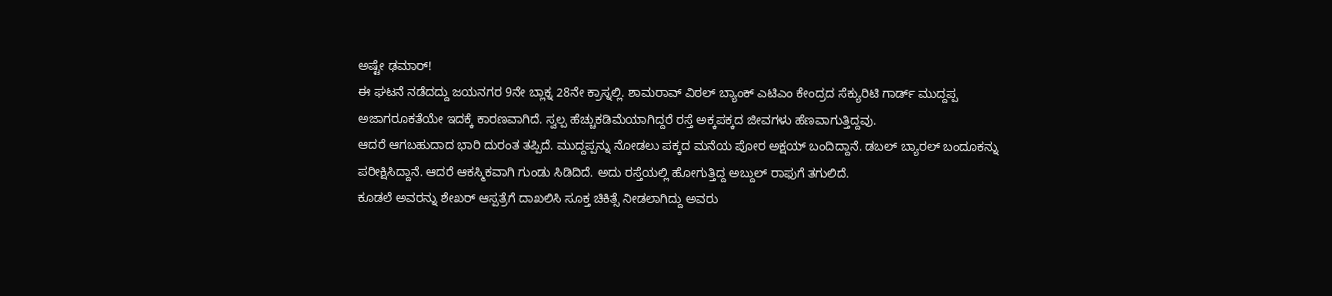ಅಷ್ಟೇ ಢಮಾರ್!
ಈ ಘಟನೆ ನಡೆದದ್ದು ಜಯನಗರ 9ನೇ ಬ್ಲಾಕ್ನ 28ನೇ ಕ್ರಾಸ್ನಲ್ಲಿ. ಶಾಮರಾವ್ ವಿಠಲ್ ಬ್ಯಾಂಕ್ ಎಟಿಎಂ ಕೇಂದ್ರದ ಸೆಕ್ಯುರಿಟಿ ಗಾರ್ಡ್ ಮುದ್ದಪ್ಪ ಅಜಾಗರೂಕತೆಯೇ ಇದಕ್ಕೆ ಕಾರಣವಾಗಿದೆ. ಸ್ವಲ್ಪ ಹೆಚ್ಚುಕಡಿಮೆಯಾಗಿದ್ದರೆ ರಸ್ತೆ ಅಕ್ಕಪಕ್ಕದ ಜೀವಗಳು ಹೆಣವಾಗುತ್ತಿದ್ದವು.
ಆದರೆ ಆಗಬಹುದಾದ ಭಾರಿ ದುರಂತ ತಪ್ಪಿದೆ. ಮುದ್ದಪ್ಪನ್ನು ನೋಡಲು ಪಕ್ಕದ ಮನೆಯ ಪೋರ ಅಕ್ಷಯ್ ಬಂದಿದ್ದಾನೆ. ಡಬಲ್ ಬ್ಯಾರಲ್ ಬಂದೂಕನ್ನು ಪರೀಕ್ಷಿಸಿದ್ದಾನೆ. ಆದರೆ ಆಕಸ್ಮಿಕವಾಗಿ ಗುಂಡು ಸಿಡಿದಿದೆ. ಅದು ರಸ್ತೆಯಲ್ಲಿ ಹೋಗುತ್ತಿದ್ದ ಅಬ್ದುಲ್ ರಾಫುಗೆ ತಗುಲಿದೆ.
ಕೂಡಲೆ ಅವರನ್ನು ಶೇಖರ್ ಆಸ್ಪತ್ರೆಗೆ ದಾಖಲಿಸಿ ಸೂಕ್ತ ಚಿಕಿತ್ಸೆ ನೀಡಲಾಗಿದ್ದು ಅವರು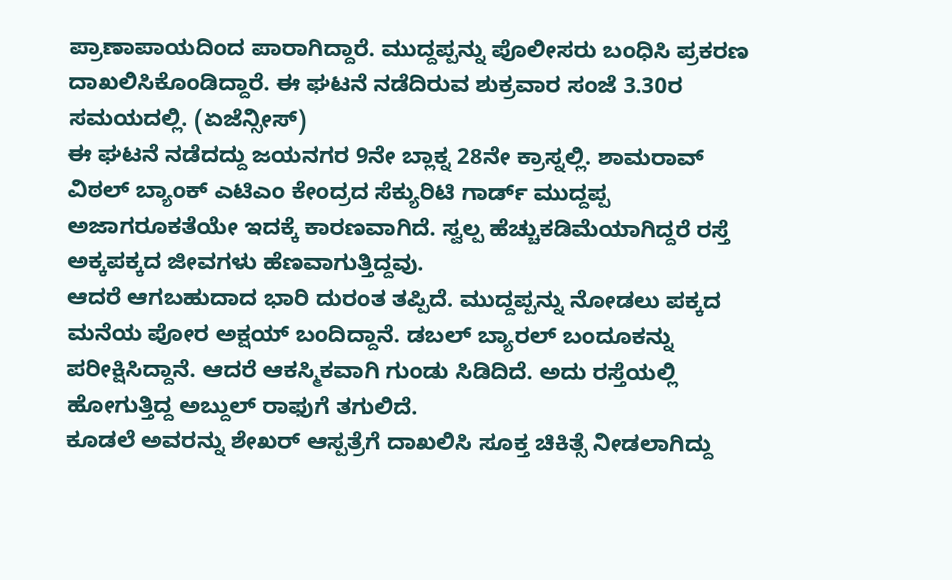ಪ್ರಾಣಾಪಾಯದಿಂದ ಪಾರಾಗಿದ್ದಾರೆ. ಮುದ್ದಪ್ಪನ್ನು ಪೊಲೀಸರು ಬಂಧಿಸಿ ಪ್ರಕರಣ ದಾಖಲಿಸಿಕೊಂಡಿದ್ದಾರೆ. ಈ ಘಟನೆ ನಡೆದಿರುವ ಶುಕ್ರವಾರ ಸಂಜೆ 3.30ರ ಸಮಯದಲ್ಲಿ. (ಏಜೆನ್ಸೀಸ್)
ಈ ಘಟನೆ ನಡೆದದ್ದು ಜಯನಗರ 9ನೇ ಬ್ಲಾಕ್ನ 28ನೇ ಕ್ರಾಸ್ನಲ್ಲಿ. ಶಾಮರಾವ್ ವಿಠಲ್ ಬ್ಯಾಂಕ್ ಎಟಿಎಂ ಕೇಂದ್ರದ ಸೆಕ್ಯುರಿಟಿ ಗಾರ್ಡ್ ಮುದ್ದಪ್ಪ ಅಜಾಗರೂಕತೆಯೇ ಇದಕ್ಕೆ ಕಾರಣವಾಗಿದೆ. ಸ್ವಲ್ಪ ಹೆಚ್ಚುಕಡಿಮೆಯಾಗಿದ್ದರೆ ರಸ್ತೆ ಅಕ್ಕಪಕ್ಕದ ಜೀವಗಳು ಹೆಣವಾಗುತ್ತಿದ್ದವು.
ಆದರೆ ಆಗಬಹುದಾದ ಭಾರಿ ದುರಂತ ತಪ್ಪಿದೆ. ಮುದ್ದಪ್ಪನ್ನು ನೋಡಲು ಪಕ್ಕದ ಮನೆಯ ಪೋರ ಅಕ್ಷಯ್ ಬಂದಿದ್ದಾನೆ. ಡಬಲ್ ಬ್ಯಾರಲ್ ಬಂದೂಕನ್ನು ಪರೀಕ್ಷಿಸಿದ್ದಾನೆ. ಆದರೆ ಆಕಸ್ಮಿಕವಾಗಿ ಗುಂಡು ಸಿಡಿದಿದೆ. ಅದು ರಸ್ತೆಯಲ್ಲಿ ಹೋಗುತ್ತಿದ್ದ ಅಬ್ದುಲ್ ರಾಫುಗೆ ತಗುಲಿದೆ.
ಕೂಡಲೆ ಅವರನ್ನು ಶೇಖರ್ ಆಸ್ಪತ್ರೆಗೆ ದಾಖಲಿಸಿ ಸೂಕ್ತ ಚಿಕಿತ್ಸೆ ನೀಡಲಾಗಿದ್ದು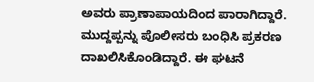ಅವರು ಪ್ರಾಣಾಪಾಯದಿಂದ ಪಾರಾಗಿದ್ದಾರೆ. ಮುದ್ದಪ್ಪನ್ನು ಪೊಲೀಸರು ಬಂಧಿಸಿ ಪ್ರಕರಣ ದಾಖಲಿಸಿಕೊಂಡಿದ್ದಾರೆ. ಈ ಘಟನೆ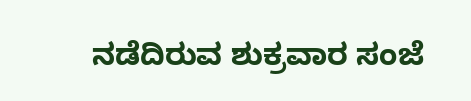ನಡೆದಿರುವ ಶುಕ್ರವಾರ ಸಂಜೆ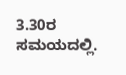3.30ರ ಸಮಯದಲ್ಲಿ.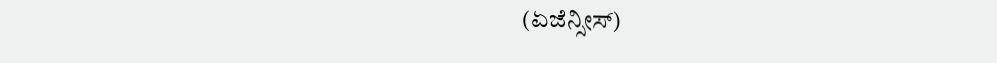(ಏಜೆನ್ಸೀಸ್)